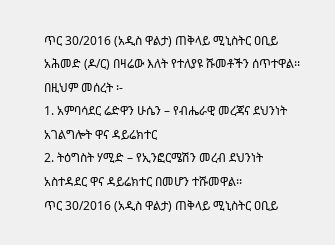ጥር 30/2016 (አዲስ ዋልታ) ጠቅላይ ሚኒስትር ዐቢይ አሕመድ (ዶ/ር) በዛሬው እለት የተለያዩ ሹመቶችን ሰጥተዋል፡፡
በዚህም መሰረት ፡-
1. አምባሳደር ሬድዋን ሁሴን – የብሔራዊ መረጃና ደህንነት አገልግሎት ዋና ዳይሬክተር
2. ትዕግስት ሃሚድ – የኢንፎርሜሽን መረብ ደህንነት አስተዳደር ዋና ዳይሬክተር በመሆን ተሹመዋል፡፡
ጥር 30/2016 (አዲስ ዋልታ) ጠቅላይ ሚኒስትር ዐቢይ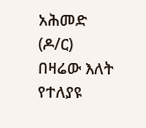አሕመድ (ዶ/ር) በዛሬው እለት የተለያዩ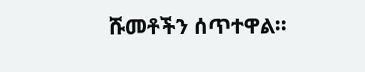ሹመቶችን ሰጥተዋል፡፡